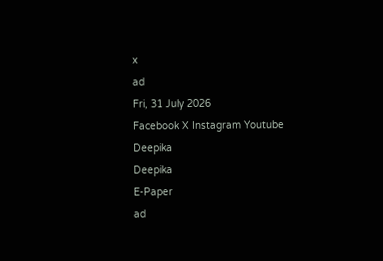x
ad
Fri, 31 July 2026
Facebook X Instagram Youtube
Deepika
Deepika
E-Paper
ad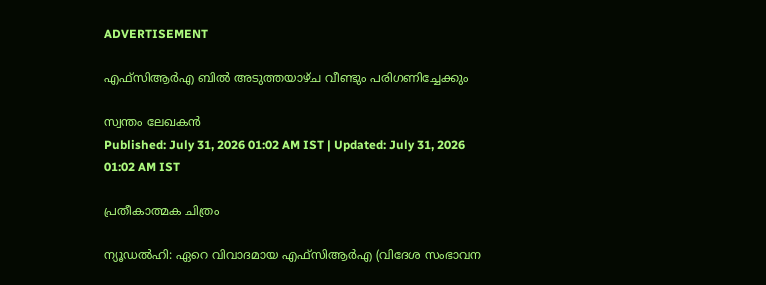ADVERTISEMENT

എഫ്സിആർഎ ബിൽ അടുത്തയാഴ്ച വീണ്ടും പരിഗണിച്ചേക്കും

സ്വന്തം ലേഖകൻ
Published: July 31, 2026 01:02 AM IST | Updated: July 31, 2026 01:02 AM IST

പ്രതീകാത്മക ചിത്രം

ന്യൂഡൽഹി: ഏറെ വിവാദമായ എഫ്സിആർഎ (വിദേശ സംഭാവന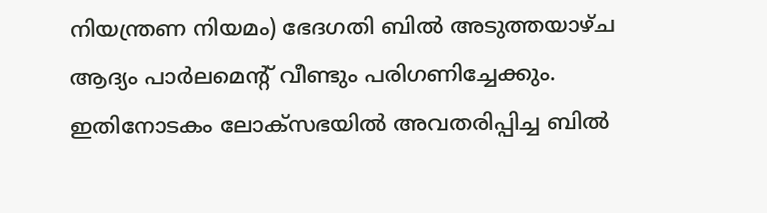നിയന്ത്രണ നിയമം) ഭേദഗതി ബിൽ അടുത്തയാഴ്ച ആദ്യം പാർലമെന്‍റ് വീണ്ടും പരിഗണിച്ചേക്കും. ഇതിനോടകം ലോക്സഭയിൽ അവതരിപ്പിച്ച ബിൽ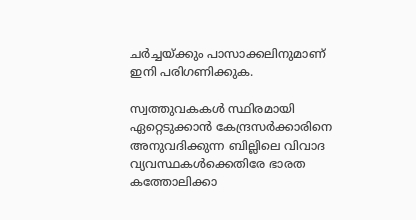ചർച്ചയ്ക്കും പാസാക്കലിനുമാണ് ഇനി പരിഗണിക്കുക.

സ്വത്തുവകകൾ സ്ഥിരമായി ഏറ്റെടുക്കാൻ കേന്ദ്രസർക്കാരിനെ അനുവദിക്കുന്ന ബില്ലിലെ വിവാദ വ്യവസ്ഥകൾക്കെതിരേ ഭാരത കത്തോലിക്കാ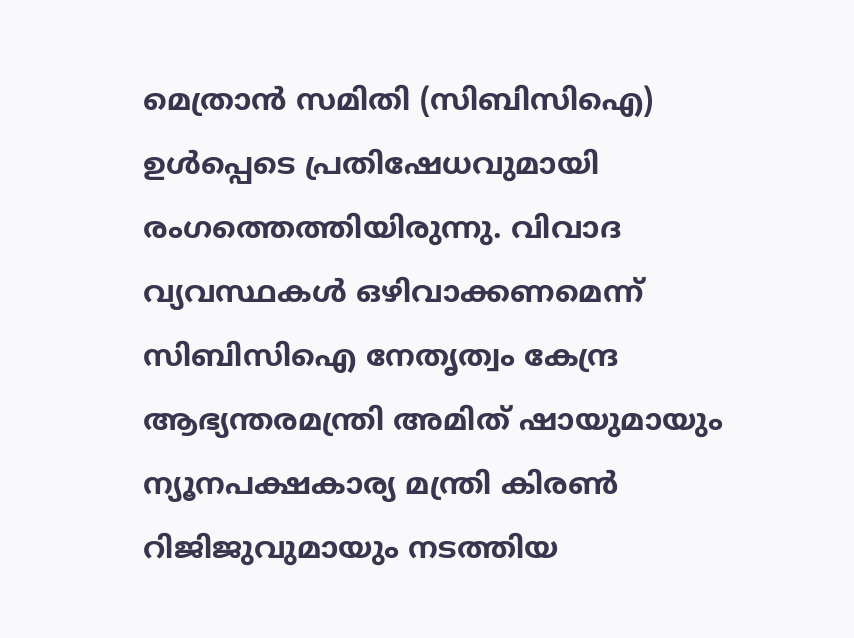മെത്രാൻ സമിതി (സിബിസിഐ) ഉൾപ്പെടെ പ്രതിഷേധവുമായി രംഗത്തെത്തിയിരുന്നു. വിവാദ വ്യവസ്ഥകൾ ഒഴിവാക്കണമെന്ന് സിബിസിഐ നേതൃത്വം കേന്ദ്ര ആഭ്യന്തരമന്ത്രി അമിത് ഷായുമായും ന്യൂനപക്ഷകാര്യ മന്ത്രി കിരൺ റിജിജുവുമായും നടത്തിയ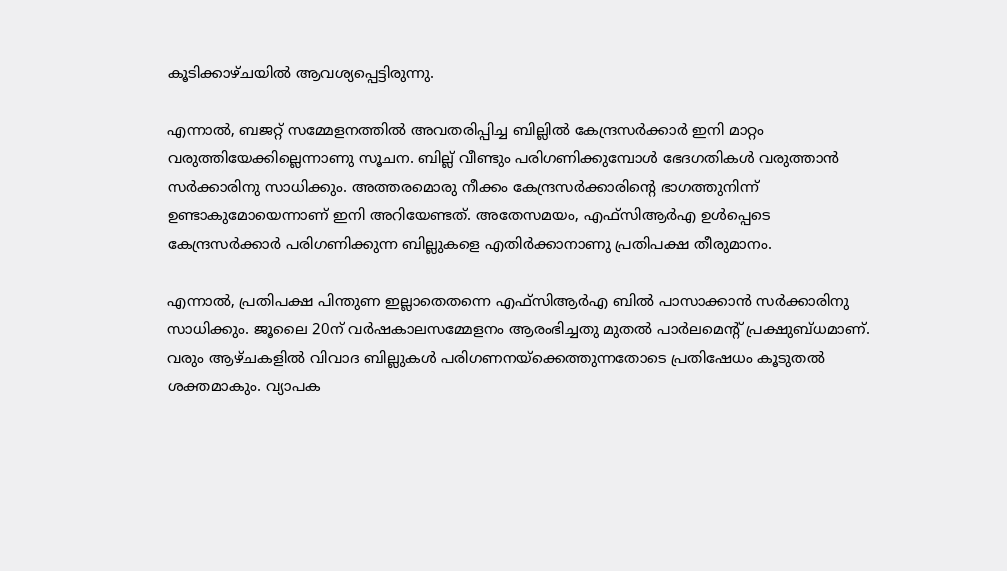കൂടിക്കാഴ്ചയിൽ ആവശ്യപ്പെട്ടിരുന്നു.

എന്നാൽ, ബജറ്റ് സമ്മേളനത്തിൽ അവതരിപ്പിച്ച ബില്ലിൽ കേന്ദ്രസർക്കാർ ഇനി മാറ്റം വരുത്തിയേക്കില്ലെന്നാണു സൂചന. ബില്ല് വീണ്ടും പരിഗണിക്കുമ്പോൾ ഭേദഗതികൾ വരുത്താൻ സർക്കാരിനു സാധിക്കും. അത്തരമൊരു നീക്കം കേന്ദ്രസർക്കാരിന്‍റെ ഭാഗത്തുനിന്ന് ഉണ്ടാകുമോയെന്നാണ് ഇനി അറിയേണ്ടത്. അതേസമയം, എഫ്സിആർഎ ഉൾപ്പെടെ കേന്ദ്രസർക്കാർ പരിഗണിക്കുന്ന ബില്ലുകളെ എതിർക്കാനാണു പ്രതിപക്ഷ തീരുമാനം.

എന്നാൽ, പ്രതിപക്ഷ പിന്തുണ ഇല്ലാതെതന്നെ എഫ്സിആർഎ ബിൽ പാസാക്കാൻ സർക്കാരിനു സാധിക്കും. ജൂലൈ 20ന് വർഷകാലസമ്മേളനം ആരംഭിച്ചതു മുതൽ പാർലമെന്‍റ് പ്രക്ഷുബ്‌ധമാണ്. വരും ആഴ്ചകളിൽ വിവാദ ബില്ലുകൾ പരിഗണനയ്ക്കെത്തുന്നതോടെ പ്രതിഷേധം കൂടുതൽ ശക്തമാകും. വ്യാപക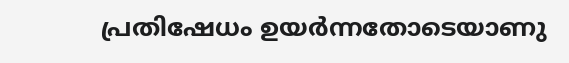പ്രതിഷേധം ഉയർന്നതോടെയാണു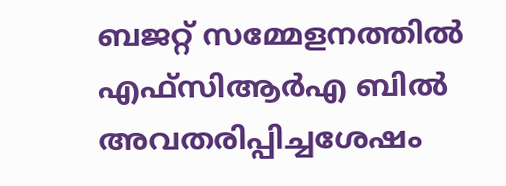ബജറ്റ് സമ്മേളനത്തിൽ എഫ്സിആർഎ ബിൽ അവതരിപ്പിച്ചശേഷം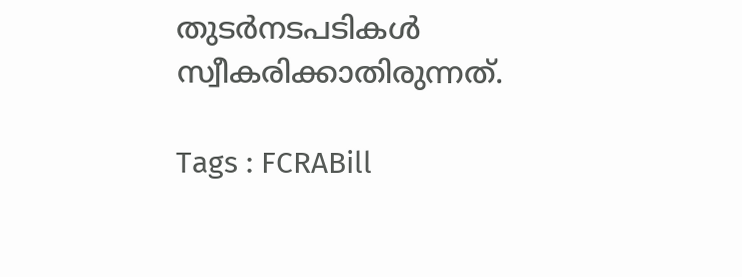തുടർനടപടികൾ സ്വീകരിക്കാതിരുന്നത്.

Tags : FCRABill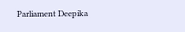Parliament Deepika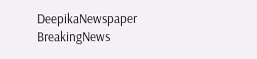DeepikaNewspaper BreakingNews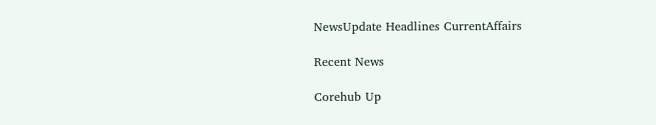NewsUpdate Headlines CurrentAffairs

Recent News

Corehub Up